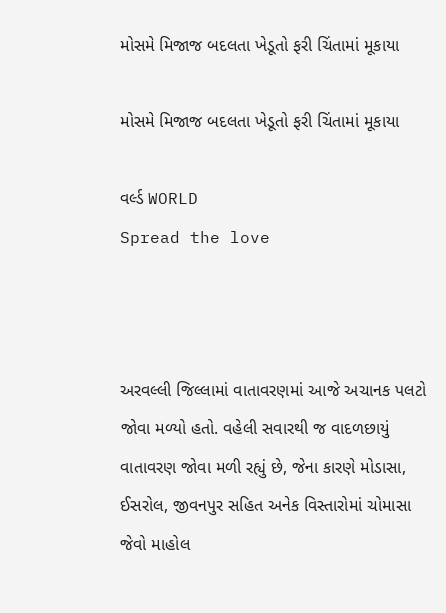મોસમે મિજાજ બદલતા ખેડૂતો ફરી ચિંતામાં મૂકાયા

મોસમે મિજાજ બદલતા ખેડૂતો ફરી ચિંતામાં મૂકાયા

વર્લ્ડ WORLD
Spread the love



અરવલ્લી જિલ્લામાં વાતાવરણમાં આજે અચાનક પલટો જોવા મળ્યો હતો. વહેલી સવારથી જ વાદળછાયું વાતાવરણ જોવા મળી રહ્યું છે, જેના કારણે મોડાસા, ઈસરોલ, જીવનપુર સહિત અનેક વિસ્તારોમાં ચોમાસા જેવો માહોલ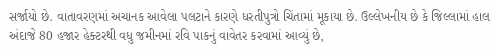સર્જાયો છે. વાતાવરણમાં અચાનક આવેલા પલટાને કારણે ધરતીપુત્રો ચિંતામાં મૂકાયા છે. ઉલ્લેખનીય છે કે જિલ્લામાં હાલ અંદાજે 80 હજાર હેક્ટરથી વધુ જમીનમાં રવિ પાકનું વાવેતર કરવામાં આવ્યું છે,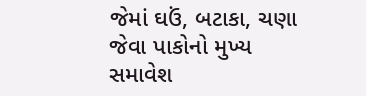જેમાં ઘઉં, બટાકા, ચણા જેવા પાકોનો મુખ્ય સમાવેશ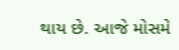થાય છે. આજે મોસમે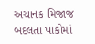અચાનક મિજાજ બદલતા પાકોમાં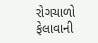રોગચાળો ફેલાવાની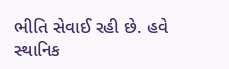ભીતિ સેવાઈ રહી છે. હવે સ્થાનિક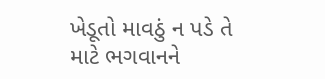ખેડૂતો માવઠું ન પડે તે માટે ભગવાનને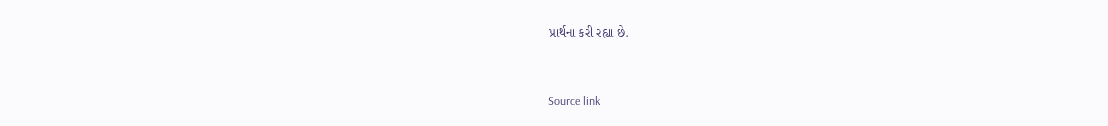પ્રાર્થના કરી રહ્યા છે.



Source link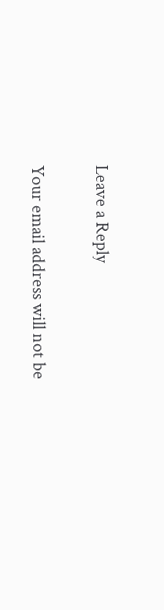Leave a Reply

Your email address will not be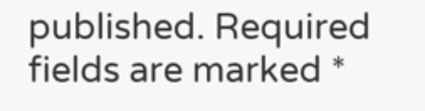published. Required fields are marked *